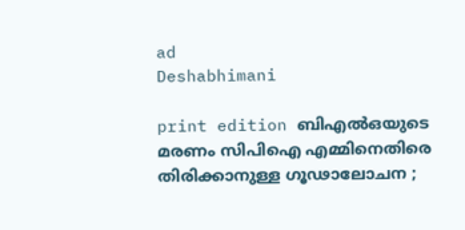ad
Deshabhimani

print edition ബിഎൽഒയുടെ മരണം സിപിഐ എമ്മിനെതിരെ തിരിക്കാനുള്ള ഗൂഢാലോചന ;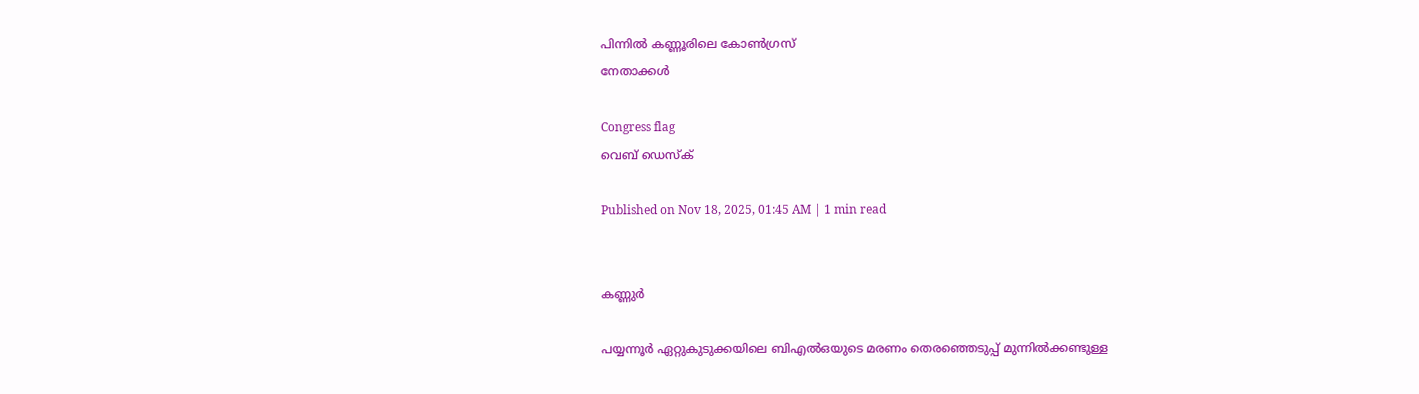പിന്നിൽ കണ്ണൂരിലെ കോൺഗ്രസ്‌
നേതാക്കൾ

Congress flag
വെബ് ഡെസ്ക്

Published on Nov 18, 2025, 01:45 AM | 1 min read


കണ്ണുർ

പയ്യന്നൂർ ഏറ്റുകുടുക്കയിലെ ബിഎൽഒയുടെ മരണം തെരഞ്ഞെടുപ്പ്‌ മുന്നിൽക്കണ്ടുള്ള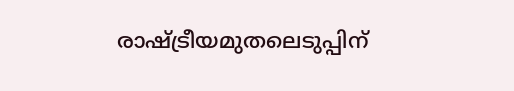രാഷ്ട്രീയമുതലെടുപ്പിന്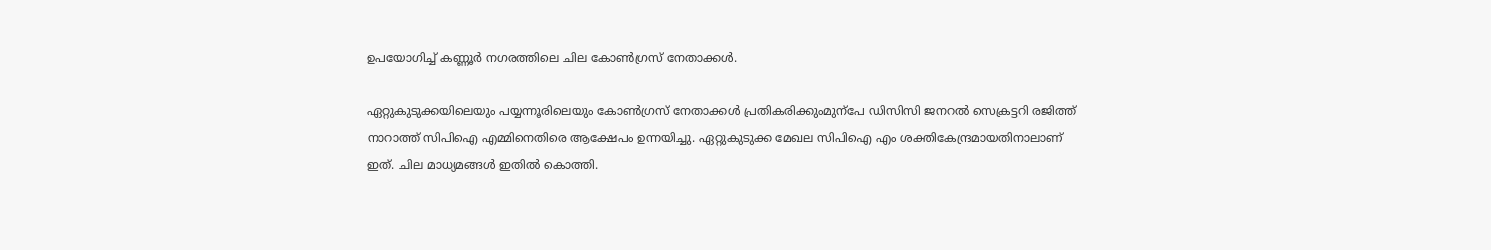ഉപയോഗിച്ച്‌ കണ്ണൂർ നഗരത്തിലെ ചില കോൺഗ്രസ്‌ നേതാക്കൾ.

ഏറ്റുകുടുക്കയിലെയും പയ്യന്നൂരിലെയും കോൺഗ്രസ്‌ നേതാക്കൾ പ്രതികരിക്കുംമുന്പേ ഡിസിസി ജനറൽ സെക്രട്ടറി രജിത്ത്‌ നാറാത്ത്‌ സിപിഐ എമ്മിനെതിരെ ആക്ഷേപം ഉന്നയിച്ചു. ഏറ്റുകുടുക്ക മേഖല സിപിഐ എം ശക്തികേന്ദ്രമായതിനാലാണ്‌ ഇത്‌. ചില മാധ്യമങ്ങൾ ഇതിൽ കൊത്തി.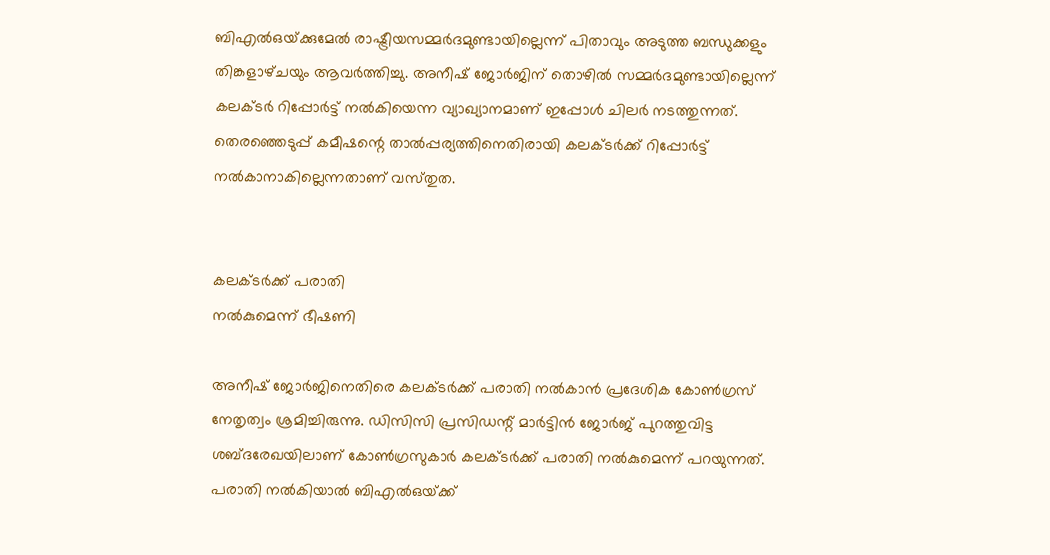ബിഎൽഒയ്‌ക്കുമേൽ രാഷ്ട്രീയസമ്മർദമുണ്ടായില്ലെന്ന്‌ പിതാവും അടുത്ത ബന്ധുക്കളും തിങ്കളാഴ്‌ചയും ആവർത്തിച്ചു. അനീഷ്‌ ജോർജിന്‌ തൊഴിൽ സമ്മർദമുണ്ടായില്ലെന്ന്‌ കലക്ടർ റിപ്പോർട്ട്‌ നൽകിയെന്ന വ്യാഖ്യാനമാണ്‌ ഇപ്പോൾ ചിലർ നടത്തുന്നത്‌. തെരഞ്ഞെടുപ്പ്‌ കമീഷന്റെ താൽപ്പര്യത്തിനെതിരായി കലക്ടർക്ക്‌ റിപ്പോർട്ട്‌ നൽകാനാകില്ലെന്നതാണ്‌ വസ്‌തുത.


കലക്ടർക്ക്‌ പരാതി
നൽകുമെന്ന്‌ ഭീഷണി

അനീഷ്‌ ജോർജിനെതിരെ കലക്ടർക്ക്‌ പരാതി നൽകാൻ പ്രദേശിക കോൺഗ്രസ്‌ നേതൃത്വം ശ്രമിച്ചിരുന്നു. ഡിസിസി പ്രസിഡന്റ്‌ മാർട്ടിൻ ജോർജ്‌ പുറത്തുവിട്ട ശബ്ദരേഖയിലാണ്‌ കോൺഗ്രസുകാർ കലക്ടർക്ക്‌ പരാതി നൽകുമെന്ന്‌ പറയുന്നത്‌. പരാതി നൽകിയാൽ ബിഎൽഒയ്‌ക്ക്‌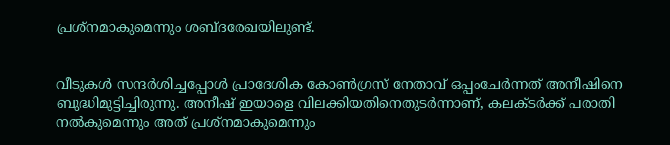പ്രശ്‌നമാകുമെന്നും ശബ്ദരേഖയിലുണ്ട്‌.


വീടുകൾ സന്ദർശിച്ചപ്പോൾ പ്രാദേശിക കോൺഗ്രസ്‌ നേതാവ്‌ ഒപ്പംചേർന്നത്‌ അനീഷിനെ ബുദ്ധിമുട്ടിച്ചിരുന്നു. അനീഷ്‌ ഇയാളെ വിലക്കിയതിനെതുടർന്നാണ്‌, കലക്ടർക്ക്‌ പരാതി നൽകുമെന്നും അത്‌ പ്രശ്‌നമാകുമെന്നും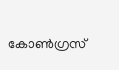കോൺഗ്രസ്‌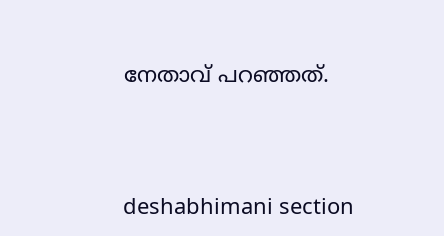നേതാവ്‌ പറഞ്ഞത്‌.




deshabhimani section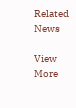Related News

View More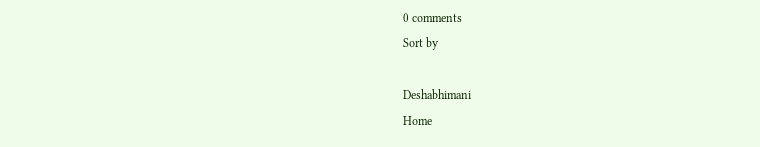0 comments
Sort by

Deshabhimani
Home